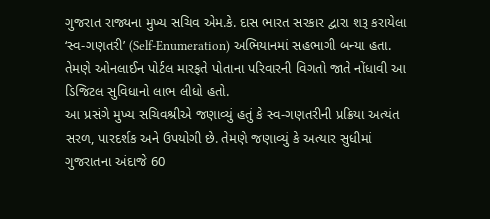ગુજરાત રાજ્યના મુખ્ય સચિવ એમ.કે. દાસ ભારત સરકાર દ્વારા શરૂ કરાયેલા ‘સ્વ-ગણતરી’ (Self-Enumeration) અભિયાનમાં સહભાગી બન્યા હતા. તેમણે ઓનલાઈન પોર્ટલ મારફતે પોતાના પરિવારની વિગતો જાતે નોંધાવી આ ડિજિટલ સુવિધાનો લાભ લીધો હતો.
આ પ્રસંગે મુખ્ય સચિવશ્રીએ જણાવ્યું હતું કે સ્વ-ગણતરીની પ્રક્રિયા અત્યંત સરળ, પારદર્શક અને ઉપયોગી છે. તેમણે જણાવ્યું કે અત્યાર સુધીમાં ગુજરાતના અંદાજે 60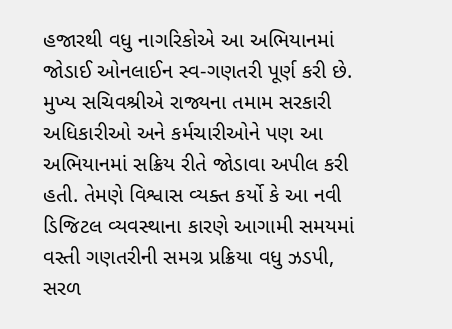હજારથી વધુ નાગરિકોએ આ અભિયાનમાં જોડાઈ ઓનલાઈન સ્વ-ગણતરી પૂર્ણ કરી છે.
મુખ્ય સચિવશ્રીએ રાજ્યના તમામ સરકારી અધિકારીઓ અને કર્મચારીઓને પણ આ અભિયાનમાં સક્રિય રીતે જોડાવા અપીલ કરી હતી. તેમણે વિશ્વાસ વ્યક્ત કર્યો કે આ નવી ડિજિટલ વ્યવસ્થાના કારણે આગામી સમયમાં વસ્તી ગણતરીની સમગ્ર પ્રક્રિયા વધુ ઝડપી, સરળ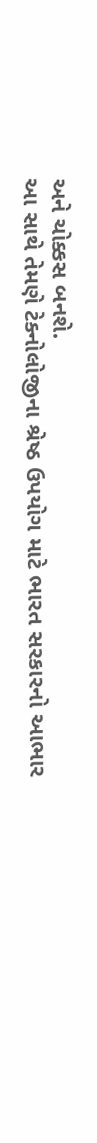અને ચોક્કસ બનશે.
આ સાથે તેમણે ટેક્નોલોજીના શ્રેષ્ઠ ઉપયોગ માટે ભારત સરકારનો આભાર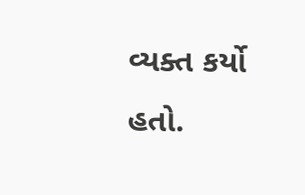વ્યક્ત કર્યો હતો.